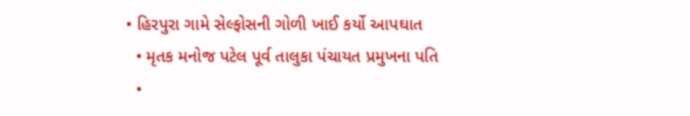• હિરપુરા ગામે સેલ્ફોસની ગોળી ખાઈ કર્યો આપઘાત
  • મૃતક મનોજ પટેલ પૂર્વ તાલુકા પંચાયત પ્રમુખના પતિ
  •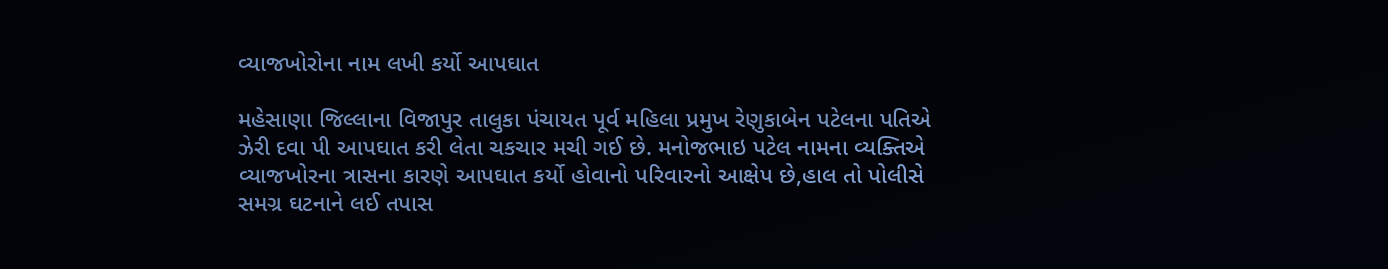વ્યાજખોરોના નામ લખી કર્યો આપઘાત

મહેસાણા જિલ્લાના વિજાપુર તાલુકા પંચાયત પૂર્વ મહિલા પ્રમુખ રેણુકાબેન પટેલના પતિએ ઝેરી દવા પી આપઘાત કરી લેતા ચકચાર મચી ગઈ છે. મનોજભાઇ પટેલ નામના વ્યક્તિએ વ્યાજખોરના ત્રાસના કારણે આપઘાત કર્યો હોવાનો પરિવારનો આક્ષેપ છે,હાલ તો પોલીસે સમગ્ર ઘટનાને લઈ તપાસ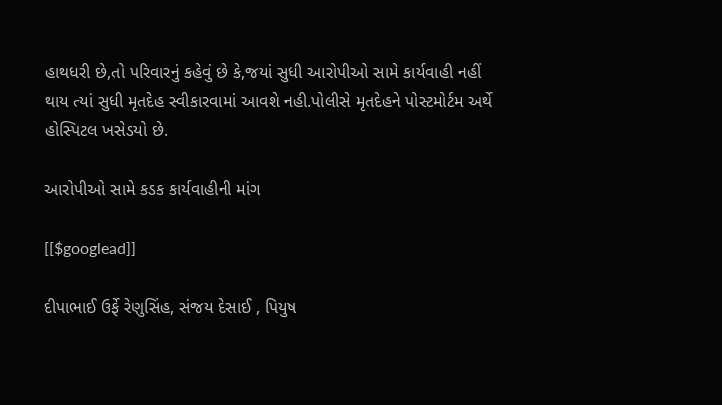હાથધરી છે,તો પરિવારનું કહેવું છે કે,જયાં સુધી આરોપીઓ સામે કાર્યવાહી નહીં થાય ત્યાં સુધી મૃતદેહ સ્વીકારવામાં આવશે નહી.પોલીસે મૃતદેહને પોસ્ટમોર્ટમ અર્થે હોસ્પિટલ ખસેડયો છે.

આરોપીઓ સામે કડક કાર્યવાહીની માંગ

[[$googlead]]

દીપાભાઈ ઉર્ફે રેણુસિંહ, સંજય દેસાઈ , પિયુષ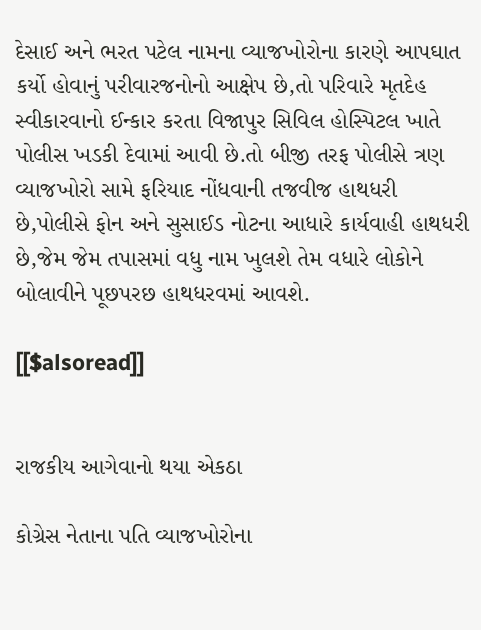દેસાઈ અને ભરત પટેલ નામના વ્યાજખોરોના કારણે આપઘાત કર્યો હોવાનું પરીવારજનોનો આક્ષેપ છે,તો પરિવારે મૃતદેહ સ્વીકારવાનો ઈન્કાર કરતા વિજાપુર સિવિલ હોસ્પિટલ ખાતે પોલીસ ખડકી દેવામાં આવી છે.તો બીજી તરફ પોલીસે ત્રણ વ્યાજખોરો સામે ફરિયાદ નોંધવાની તજવીજ હાથધરી છે,પોલીસે ફોન અને સુસાઈડ નોટના આધારે કાર્યવાહી હાથધરી છે,જેમ જેમ તપાસમાં વધુ નામ ખુલશે તેમ વધારે લોકોને બોલાવીને પૂછપરછ હાથધરવમાં આવશે.

[[$alsoread]]


રાજકીય આગેવાનો થયા એકઠા

કોગ્રેસ નેતાના પતિ વ્યાજખોરોના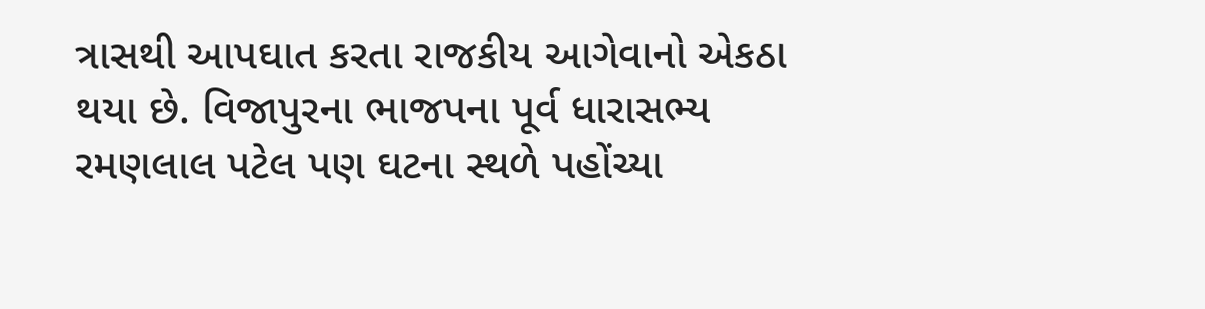ત્રાસથી આપઘાત કરતા રાજકીય આગેવાનો એકઠા થયા છે. વિજાપુરના ભાજપના પૂર્વ ધારાસભ્ય રમણલાલ પટેલ પણ ઘટના સ્થળે પહોંચ્યા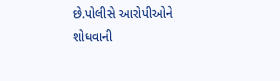છે.પોલીસે આરોપીઓને શોધવાની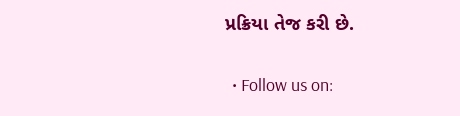પ્રક્રિયા તેજ કરી છે.

  • Follow us on: